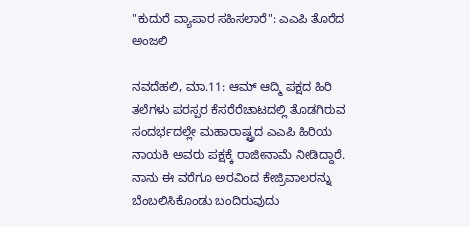"ಕುದುರೆ ವ್ಯಾಪಾರ ಸಹಿಸಲಾರೆ": ಎಎಪಿ ತೊರೆದ ಅಂಜಲಿ

ನವದೆಹಲಿ, ಮಾ.11: ಆಮ್ ಆದ್ಮಿ ಪಕ್ಷದ ಹಿರಿ ತಲೆಗಳು ಪರಸ್ಪರ ಕೆಸರೆರೆಚಾಟದಲ್ಲಿ ತೊಡಗಿರುವ ಸಂದರ್ಭದಲ್ಲೇ ಮಹಾರಾಷ್ಟ್ರದ ಎಎಪಿ ಹಿರಿಯ ನಾಯಕಿ ಅವರು ಪಕ್ಷಕ್ಕೆ ರಾಜೀನಾಮೆ ನೀಡಿದ್ದಾರೆ. ನಾನು ಈ ವರೆಗೂ ಅರವಿಂದ ಕೇಜ್ರಿವಾಲರನ್ನು ಬೆಂಬಲಿಸಿಕೊಂಡು ಬಂದಿರುವುದು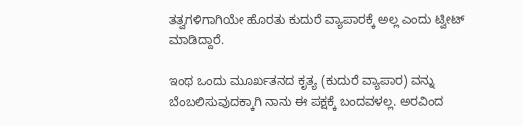ತತ್ವಗಳಿಗಾಗಿಯೇ ಹೊರತು ಕುದುರೆ ವ್ಯಾಪಾರಕ್ಕೆ ಅಲ್ಲ ಎಂದು ಟ್ವೀಟ್ ಮಾಡಿದ್ದಾರೆ.

ಇಂಥ ಒಂದು ಮೂರ್ಖತನದ ಕೃತ್ಯ (ಕುದುರೆ ವ್ಯಾಪಾರ) ವನ್ನು ಬೆಂಬಲಿಸುವುದಕ್ಕಾಗಿ ನಾನು ಈ ಪಕ್ಷಕ್ಕೆ ಬಂದವಳಲ್ಲ. ಅರವಿಂದ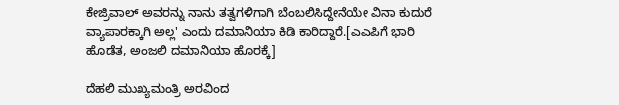ಕೇಜ್ರಿವಾಲ್‌ ಅವರನ್ನು ನಾನು ತತ್ವಗಳಿಗಾಗಿ ಬೆಂಬಲಿಸಿದ್ದೇನೆಯೇ ವಿನಾ ಕುದುರೆ ವ್ಯಾಪಾರಕ್ಕಾಗಿ ಅಲ್ಲ' ಎಂದು ದಮಾನಿಯಾ ಕಿಡಿ ಕಾರಿದ್ದಾರೆ.[ಎಎಪಿಗೆ ಭಾರಿ ಹೊಡೆತ, ಅಂಜಲಿ ದಮಾನಿಯಾ ಹೊರಕ್ಕೆ]

ದೆಹಲಿ ಮುಖ್ಯಮಂತ್ರಿ ಅರವಿಂದ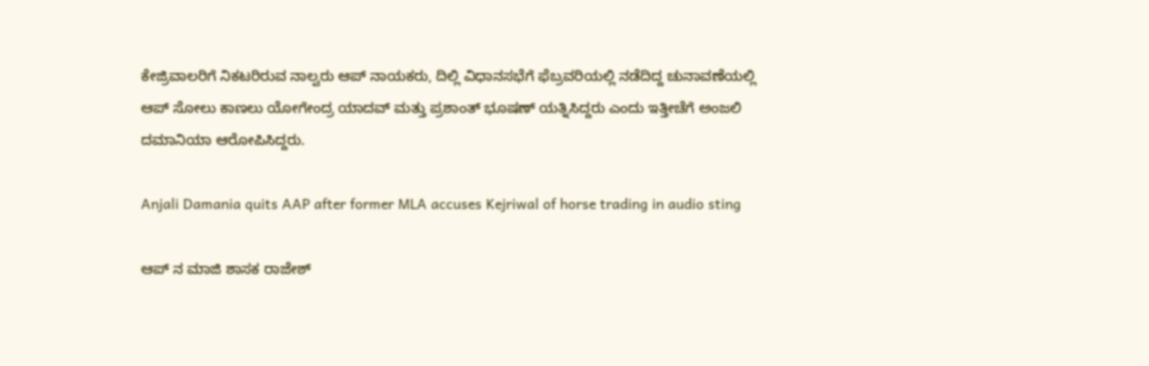ಕೇಜ್ರಿವಾಲರಿಗೆ ನಿಕಟರಿರುವ ನಾಲ್ವರು ಆಪ್‌ ನಾಯಕರು, ದಿಲ್ಲಿ ವಿಧಾನಸಭೆಗೆ ಫೆಬ್ರವರಿಯಲ್ಲಿ ನಡೆದಿದ್ದ ಚುನಾವಣೆಯಲ್ಲಿ ಆಪ್‌ ಸೋಲು ಕಾಣಲು ಯೋಗೇಂದ್ರ ಯಾದವ್‌ ಮತ್ತು ಪ್ರಶಾಂತ್‌ ಭೂಷಣ್‌ ಯತ್ನಿಸಿದ್ದರು ಎಂದು ಇತ್ತೀಚೆಗೆ ಅಂಜಲಿ ದಮಾನಿಯಾ ಆರೋಪಿಸಿದ್ದರು.

Anjali Damania quits AAP after former MLA accuses Kejriwal of horse trading in audio sting

ಆಪ್ ನ ಮಾಜಿ ಶಾಸಕ ರಾಜೇಶ್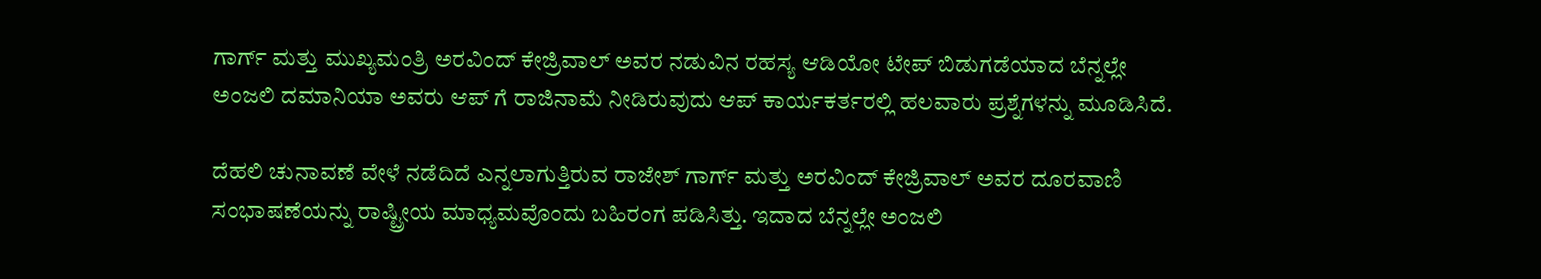ಗಾರ್ಗ್ ಮತ್ತು ಮುಖ್ಯಮಂತ್ರಿ ಅರವಿಂದ್ ಕೇಜ್ರಿವಾಲ್ ಅವರ ನಡುವಿನ ರಹಸ್ಯ ಆಡಿಯೋ ಟೇಪ್ ಬಿಡುಗಡೆಯಾದ ಬೆನ್ನಲ್ಲೇ ಅಂಜಲಿ ದಮಾನಿಯಾ ಅವರು ಆಪ್ ಗೆ ರಾಜಿನಾಮೆ ನೀಡಿರುವುದು ಆಪ್ ಕಾರ್ಯಕರ್ತರಲ್ಲಿ ಹಲವಾರು ಪ್ರಶ್ನೆಗಳನ್ನು ಮೂಡಿಸಿದೆ.

ದೆಹಲಿ ಚುನಾವಣೆ ವೇಳೆ ನಡೆದಿದೆ ಎನ್ನಲಾಗುತ್ತಿರುವ ರಾಜೇಶ್ ಗಾರ್ಗ್ ಮತ್ತು ಅರವಿಂದ್ ಕೇಜ್ರಿವಾಲ್ ಅವರ ದೂರವಾಣಿ ಸಂಭಾಷಣೆಯನ್ನು ರಾಷ್ಟ್ರೀಯ ಮಾಧ್ಯಮವೊಂದು ಬಹಿರಂಗ ಪಡಿಸಿತ್ತು. ಇದಾದ ಬೆನ್ನಲ್ಲೇ ಅಂಜಲಿ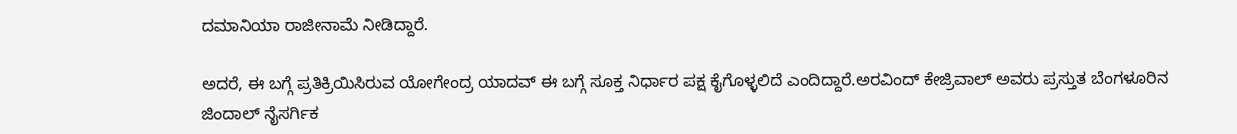ದಮಾನಿಯಾ ರಾಜೀನಾಮೆ ನೀಡಿದ್ದಾರೆ.

ಅದರೆ, ಈ ಬಗ್ಗೆ ಪ್ರತಿಕ್ರಿಯಿಸಿರುವ ಯೋಗೇಂದ್ರ ಯಾದವ್ ಈ ಬಗ್ಗೆ ಸೂಕ್ತ ನಿರ್ಧಾರ ಪಕ್ಷ ಕೈಗೊಳ್ಳಲಿದೆ ಎಂದಿದ್ದಾರೆ.ಅರವಿಂದ್ ಕೇಜ್ರಿವಾಲ್ ಅವರು ಪ್ರಸ್ತುತ ಬೆಂಗಳೂರಿನ ಜಿಂದಾಲ್ ನೈಸರ್ಗಿಕ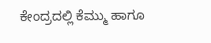ಕೇಂದ್ರದಲ್ಲಿ ಕೆಮ್ಮು ಹಾಗೂ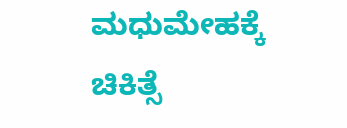ಮಧುಮೇಹಕ್ಕೆ ಚಿಕಿತ್ಸೆ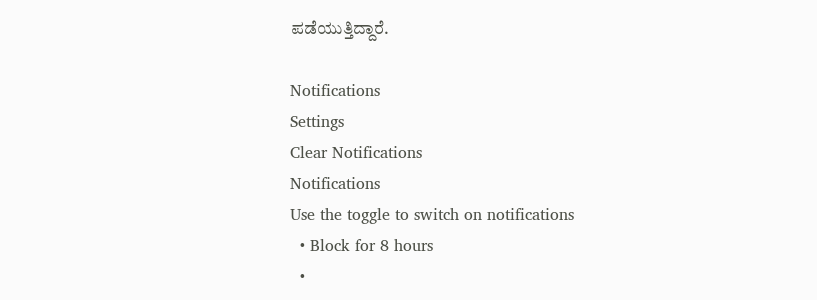ಪಡೆಯುತ್ತಿದ್ದಾರೆ.

Notifications
Settings
Clear Notifications
Notifications
Use the toggle to switch on notifications
  • Block for 8 hours
  •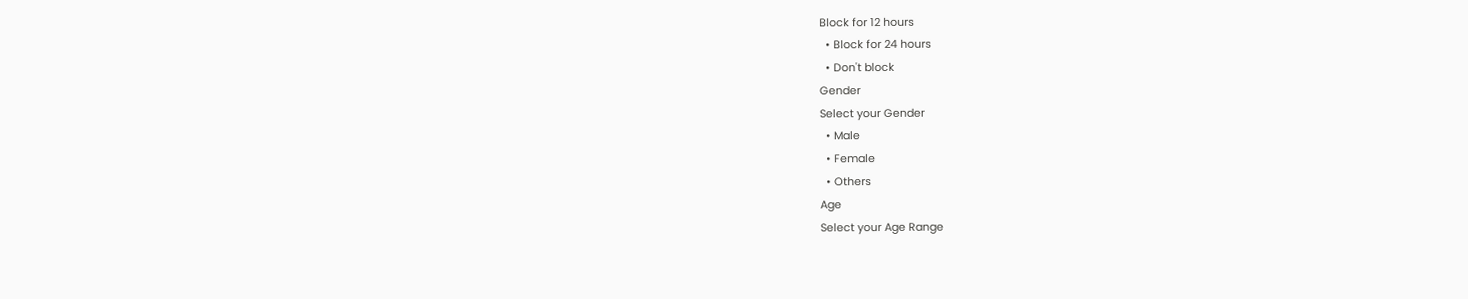Block for 12 hours
  • Block for 24 hours
  • Don't block
Gender
Select your Gender
  • Male
  • Female
  • Others
Age
Select your Age Range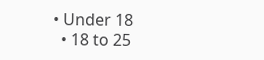• Under 18
  • 18 to 25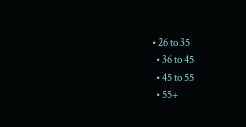• 26 to 35
  • 36 to 45
  • 45 to 55
  • 55+